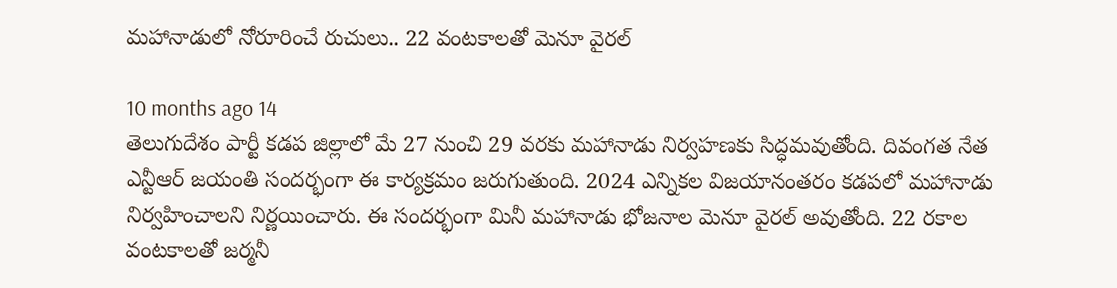మహానాడులో నోరూరించే రుచులు.. 22 వంటకాలతో మెనూ వైరల్

10 months ago 14
తెలుగుదేశం పార్టీ కడప జిల్లాలో మే 27 నుంచి 29 వరకు మహానాడు నిర్వహణకు సిద్ధమవుతోంది. దివంగత నేత ఎన్టీఆర్ జయంతి సందర్భంగా ఈ కార్యక్రమం జరుగుతుంది. 2024 ఎన్నికల విజయానంతరం కడపలో మహానాడు నిర్వహించాలని నిర్ణయించారు. ఈ సందర్భంగా మినీ మహానాడు భోజనాల మెనూ వైరల్ అవుతోంది. 22 రకాల వంటకాలతో జర్మనీ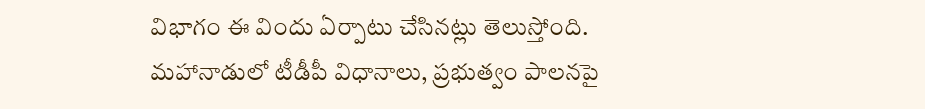విభాగం ఈ విందు ఏర్పాటు చేసినట్లు తెలుస్తోంది. మహానాడులో టీడీపీ విధానాలు, ప్రభుత్వం పాలనపై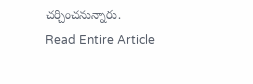చర్చించనున్నారు.
Read Entire Article